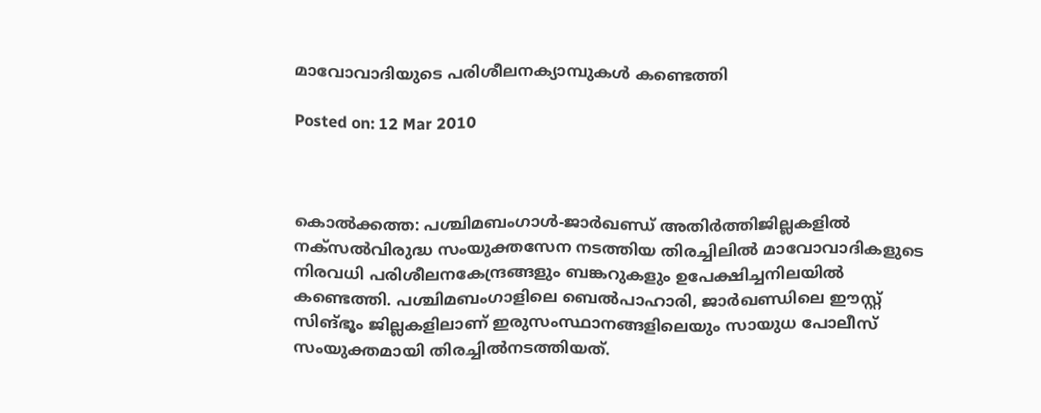മാവോവാദിയുടെ പരിശീലനക്യാമ്പുകള്‍ കണ്ടെത്തി

Posted on: 12 Mar 2010



കൊല്‍ക്കത്ത: പശ്ചിമബംഗാള്‍-ജാര്‍ഖണ്ഡ് അതിര്‍ത്തിജില്ലകളില്‍ നക്‌സല്‍വിരുദ്ധ സംയുക്തസേന നടത്തിയ തിരച്ചിലില്‍ മാവോവാദികളുടെ നിരവധി പരിശീലനകേന്ദ്രങ്ങളും ബങ്കറുകളും ഉപേക്ഷിച്ചനിലയില്‍ കണ്ടെത്തി. പശ്ചിമബംഗാളിലെ ബെല്‍പാഹാരി, ജാര്‍ഖണ്ഡിലെ ഈസ്റ്റ് സിങ്ഭൂം ജില്ലകളിലാണ് ഇരുസംസ്ഥാനങ്ങളിലെയും സായുധ പോലീസ് സംയുക്തമായി തിരച്ചില്‍നടത്തിയത്.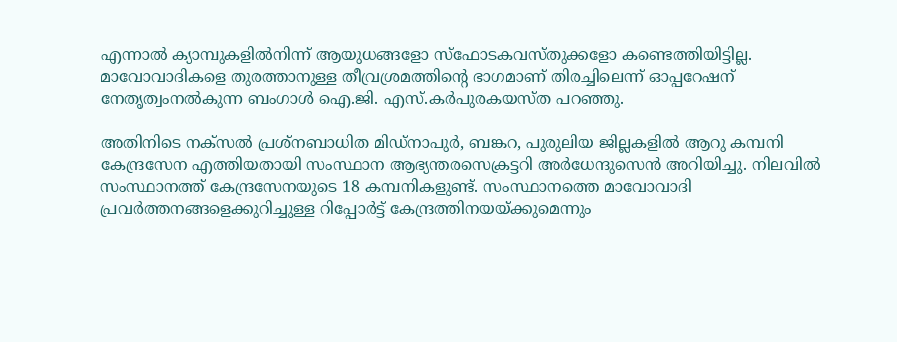എന്നാല്‍ ക്യാമ്പുകളില്‍നിന്ന് ആയുധങ്ങളോ സ്‌ഫോടകവസ്തുക്കളോ കണ്ടെത്തിയിട്ടില്ല. മാവോവാദികളെ തുരത്താനുള്ള തീവ്രശ്രമത്തിന്റെ ഭാഗമാണ് തിരച്ചിലെന്ന് ഓപ്പറേഷന് നേതൃത്വംനല്‍കുന്ന ബംഗാള്‍ ഐ.ജി. എസ്.കര്‍പുരകയസ്ത പറഞ്ഞു.

അതിനിടെ നക്‌സല്‍ പ്രശ്‌നബാധിത മിഡ്‌നാപുര്‍, ബങ്കറ, പുരുലിയ ജില്ലകളില്‍ ആറു കമ്പനി കേന്ദ്രസേന എത്തിയതായി സംസ്ഥാന ആഭ്യന്തരസെക്രട്ടറി അര്‍ധേന്ദുസെന്‍ അറിയിച്ചു. നിലവില്‍ സംസ്ഥാനത്ത് കേന്ദ്രസേനയുടെ 18 കമ്പനികളുണ്ട്. സംസ്ഥാനത്തെ മാവോവാദി പ്രവര്‍ത്തനങ്ങളെക്കുറിച്ചുള്ള റിപ്പോര്‍ട്ട് കേന്ദ്രത്തിനയയ്ക്കുമെന്നും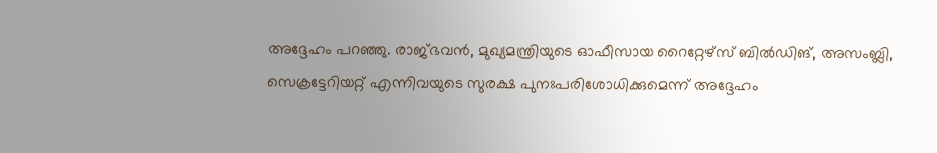അദ്ദേഹം പറഞ്ഞു. രാജ്ഭവന്‍, മുഖ്യമന്ത്രിയുടെ ഓഫീസായ റൈറ്റേഴ്‌സ് ബില്‍ഡിങ്, അസംബ്ലി, സെക്രട്ടേറിയറ്റ് എന്നിവയുടെ സുരക്ഷ പുനഃപരിശോധിക്കുമെന്ന് അദ്ദേഹം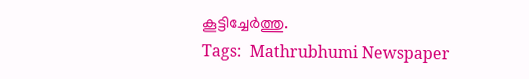കൂട്ടിച്ചേര്‍ത്തു.
Tags:  Mathrubhumi Newspaper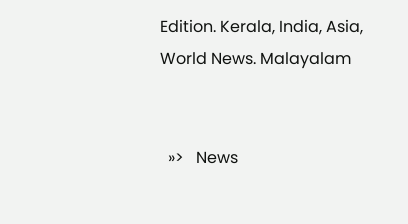Edition. Kerala, India, Asia, World News. Malayalam


  »>   News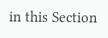in this Section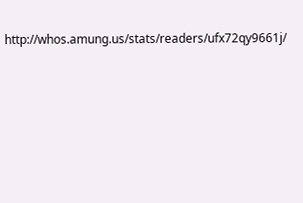http://whos.amung.us/stats/readers/ufx72qy9661j/